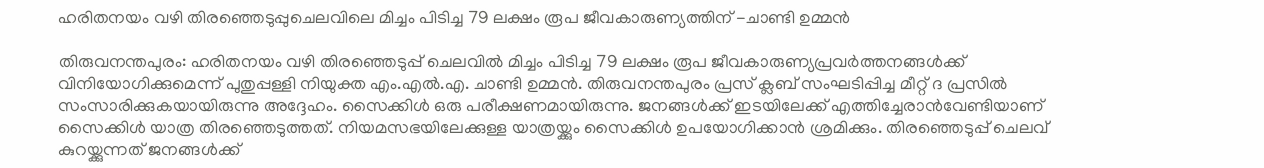ഹരിതനയം വഴി തിരഞ്ഞെടുപ്പുചെലവിലെ മിച്ചം പിടിച്ച 79 ലക്ഷം രൂപ ജീവകാരുണ്യത്തിന് -ചാണ്ടി ഉമ്മൻ

തിരുവനന്തപുരം: ഹരിതനയം വഴി തിരഞ്ഞെടുപ്പ് ചെലവിൽ മിച്ചം പിടിച്ച 79 ലക്ഷം രൂപ ജീവകാരുണ്യപ്രവർത്തനങ്ങൾക്ക് വിനിയോഗിക്കുമെന്ന് പുതുപ്പള്ളി നിയുക്ത എം.എൽ.എ. ചാണ്ടി ഉമ്മൻ. തിരുവനന്തപുരം പ്രസ് ക്ലബ് സംഘടിപ്പിച്ച മീറ്റ് ദ പ്രസിൽ സംസാരിക്കുകയായിരുന്നു അദ്ദേഹം. സൈക്കിൾ ഒരു പരീക്ഷണമായിരുന്നു. ജനങ്ങൾക്ക് ഇടയിലേക്ക് എത്തിച്ചേരാൻവേണ്ടിയാണ് സൈക്കിൾ യാത്ര തിരഞ്ഞെടുത്തത്. നിയമസഭയിലേക്കുള്ള യാത്രയ്ക്കും സൈക്കിൾ ഉപയോഗിക്കാൻ ശ്രമിക്കും. തിരഞ്ഞെടുപ്പ് ചെലവ് കുറയ്ക്കുന്നത് ജനങ്ങൾക്ക്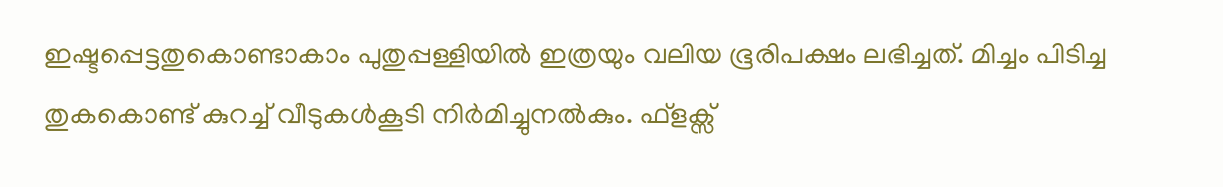ഇഷ്ടപ്പെട്ടതുകൊണ്ടാകാം പുതുപ്പള്ളിയിൽ ഇത്രയും വലിയ ഭൂരിപക്ഷം ലഭിച്ചത്. മിച്ചം പിടിച്ച തുകകൊണ്ട് കുറച്ച് വീടുകൾകൂടി നിർമിച്ചുനൽകും. ഫ്ളക്സ്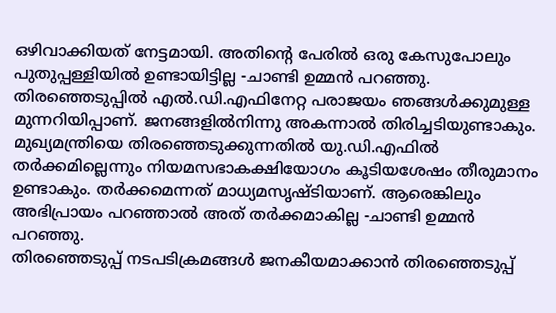ഒഴിവാക്കിയത് നേട്ടമായി. അതിന്റെ പേരിൽ ഒരു കേസുപോലും പുതുപ്പള്ളിയിൽ ഉണ്ടായിട്ടില്ല -ചാണ്ടി ഉമ്മൻ പറഞ്ഞു.
തിരഞ്ഞെടുപ്പിൽ എൽ.ഡി.എഫിനേറ്റ പരാജയം ഞങ്ങൾക്കുമുള്ള മുന്നറിയിപ്പാണ്. ജനങ്ങളിൽനിന്നു അകന്നാൽ തിരിച്ചടിയുണ്ടാകും. മുഖ്യമന്ത്രിയെ തിരഞ്ഞെടുക്കുന്നതിൽ യു.ഡി.എഫിൽ തർക്കമില്ലെന്നും നിയമസഭാകക്ഷിയോഗം കൂടിയശേഷം തീരുമാനം ഉണ്ടാകും. തർക്കമെന്നത് മാധ്യമസൃഷ്ടിയാണ്. ആരെങ്കിലും അഭിപ്രായം പറഞ്ഞാൽ അത് തർക്കമാകില്ല -ചാണ്ടി ഉമ്മൻ പറഞ്ഞു.
തിരഞ്ഞെടുപ്പ് നടപടിക്രമങ്ങൾ ജനകീയമാക്കാൻ തിരഞ്ഞെടുപ്പ്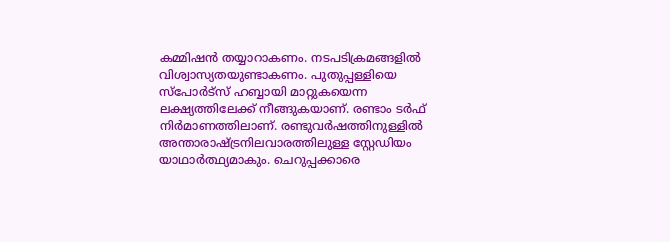കമ്മിഷൻ തയ്യാറാകണം. നടപടിക്രമങ്ങളിൽ വിശ്വാസ്യതയുണ്ടാകണം. പുതുപ്പള്ളിയെ സ്പോർട്സ് ഹബ്ബായി മാറ്റുകയെന്ന ലക്ഷ്യത്തിലേക്ക് നീങ്ങുകയാണ്. രണ്ടാം ടർഫ് നിർമാണത്തിലാണ്. രണ്ടുവർഷത്തിനുള്ളിൽ അന്താരാഷ്ട്രനിലവാരത്തിലുള്ള സ്റ്റേഡിയം യാഥാർത്ഥ്യമാകും. ചെറുപ്പക്കാരെ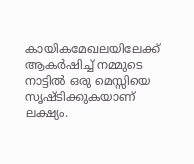കായികമേഖലയിലേക്ക് ആകർഷിച്ച് നമ്മുടെ നാട്ടിൽ ഒരു മെസ്സിയെ സൃഷ്ടിക്കുകയാണ് ലക്ഷ്യം.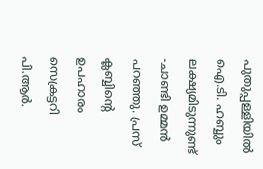പുതുപ്പള്ളിയിൽ ഐ.ടി. ഹബ്ബും ലക്ഷ്യമിടുന്നുണ്ട് -ചാണ്ടി ഉമ്മൻ പറഞ്ഞു. പ്രസ് ക്ലബ്ബിന്റെ ഉപഹാരം സെക്രട്ടറി പി.ആർ.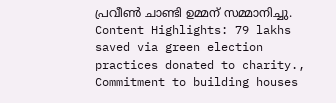പ്രവീൺ ചാണ്ടി ഉമ്മന് സമ്മാനിച്ചു.
Content Highlights: 79 lakhs saved via green election practices donated to charity., Commitment to building houses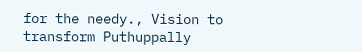for the needy., Vision to transform Puthuppally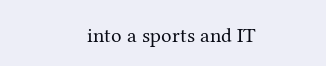into a sports and IT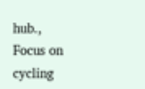hub., Focus on cycling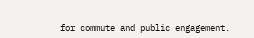for commute and public engagement.